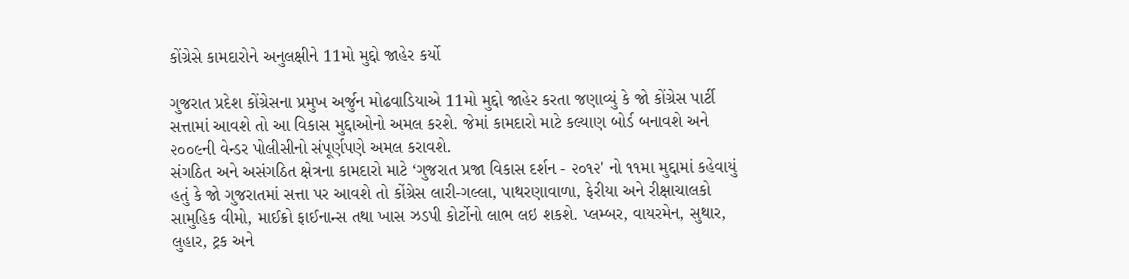કોંગ્રેસે કામદારોને અનુલક્ષીને 11મો મુદ્દો જાહેર કર્યો

ગુજરાત પ્રદેશ કોંગ્રેસના પ્રમુખ અર્જુન મોઢવાડિયાએ 11મો મુદ્દો જાહેર કરતા જણાવ્યું કે જો કોંગ્રેસ પાર્ટી સત્તામાં આવશે તો આ વિકાસ મુદ્દાઓનો અમલ કરશે. જેમાં કામદારો માટે કલ્યાણ બોર્ડ બનાવશે અને ૨૦૦૯ની વેન્ડર પોલીસીનો સંપૂર્ણપણે અમલ કરાવશે.
સંગઠિત અને અસંગઠિત ક્ષેત્રના કામદારો માટે ‘ગુજરાત પ્રજા વિકાસ દર્શન - ૨૦૧૨' નો ૧૧મા મુદ્દામાં કહેવાયું હતું કે જો ગુજરાતમાં સત્તા પર આવશે તો કોંગ્રેસ લારી-ગલ્લા, પાથરણાવાળા, ફેરીયા અને રીક્ષાચાલકો સામુહિક વીમો, માઈક્રો ફાઈનાન્સ તથા ખાસ ઝડપી કોર્ટોનો લાભ લઇ શકશે. પ્લમ્બર, વાયરમેન, સુથાર, લુહાર, ટ્રક અને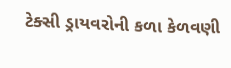ટેક્સી ડ્રાયવરોની કળા કેળવણી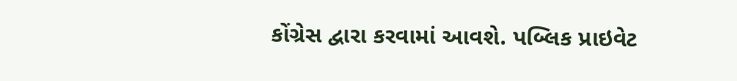કોંગ્રેસ દ્વારા કરવામાં આવશે. પબ્લિક પ્રાઇવેટ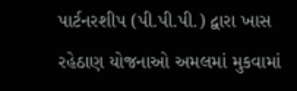પાર્ટનરશીપ (પી.પી.પી.) દ્વારા ખાસ રહેઠાણ યોજનાઓ અમલમાં મુકવામાં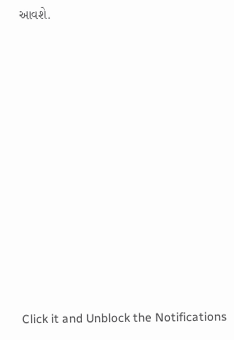આવશે.












Click it and Unblock the Notifications